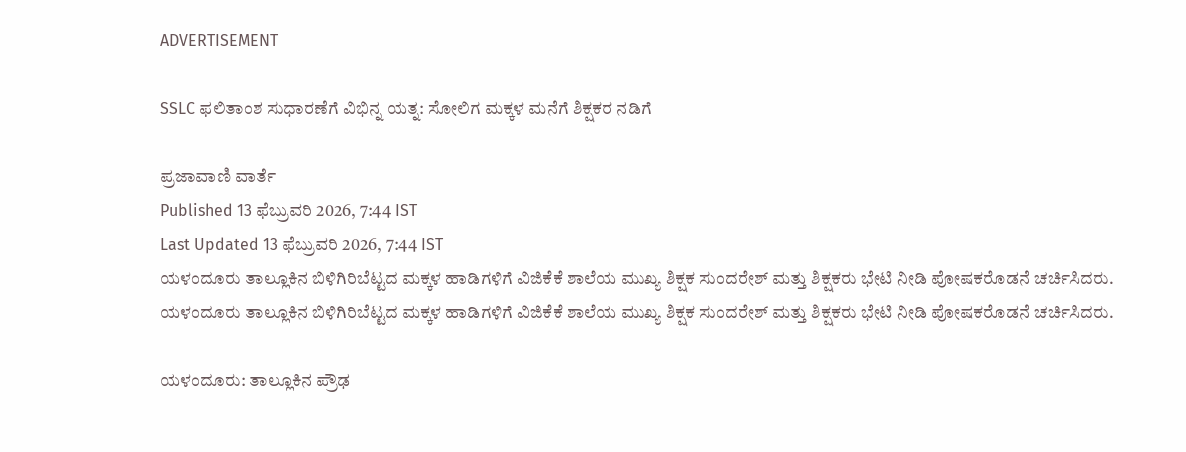ADVERTISEMENT

SSLC ಫಲಿತಾಂಶ ಸುಧಾರಣೆಗೆ ವಿಭಿನ್ನ ಯತ್ನ: ಸೋಲಿಗ ಮಕ್ಕಳ ಮನೆಗೆ ಶಿಕ್ಷಕರ ನಡಿಗೆ

ಪ್ರಜಾವಾಣಿ ವಾರ್ತೆ
Published 13 ಫೆಬ್ರುವರಿ 2026, 7:44 IST
Last Updated 13 ಫೆಬ್ರುವರಿ 2026, 7:44 IST
ಯಳಂದೂರು ತಾಲ್ಲೂಕಿನ ಬಿಳಿಗಿರಿಬೆಟ್ಟದ ಮಕ್ಕಳ ಹಾಡಿಗಳಿಗೆ ವಿಜಿಕೆಕೆ ಶಾಲೆಯ ಮುಖ್ಯ ಶಿಕ್ಷಕ ಸುಂದರೇಶ್ ಮತ್ತು ಶಿಕ್ಷಕರು ಭೇಟಿ ನೀಡಿ ಪೋಷಕರೊಡನೆ ಚರ್ಚಿಸಿದರು.
ಯಳಂದೂರು ತಾಲ್ಲೂಕಿನ ಬಿಳಿಗಿರಿಬೆಟ್ಟದ ಮಕ್ಕಳ ಹಾಡಿಗಳಿಗೆ ವಿಜಿಕೆಕೆ ಶಾಲೆಯ ಮುಖ್ಯ ಶಿಕ್ಷಕ ಸುಂದರೇಶ್ ಮತ್ತು ಶಿಕ್ಷಕರು ಭೇಟಿ ನೀಡಿ ಪೋಷಕರೊಡನೆ ಚರ್ಚಿಸಿದರು.

ಯಳಂದೂರು: ತಾಲ್ಲೂಕಿನ ಪ್ರೌಢ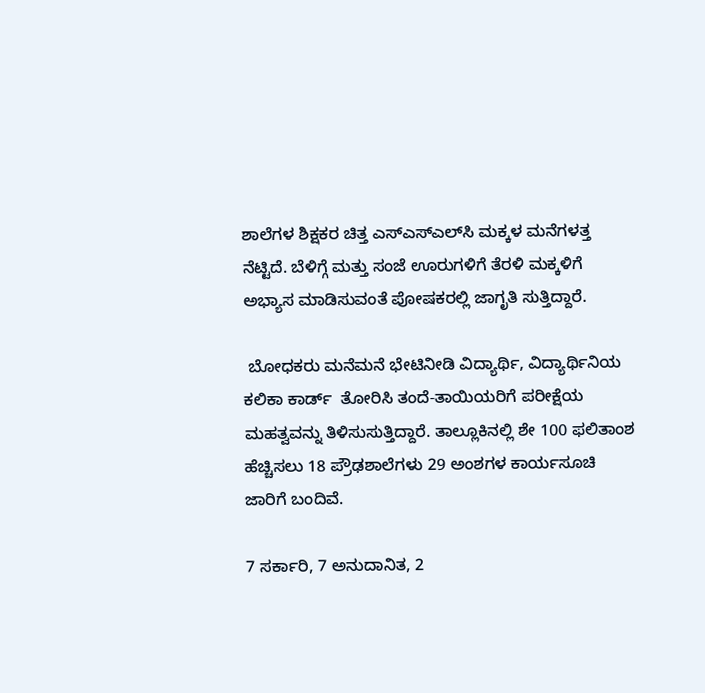ಶಾಲೆಗಳ ಶಿಕ್ಷಕರ ಚಿತ್ತ ಎಸ್ಎಸ್ಎಲ್‌ಸಿ ಮಕ್ಕಳ ಮನೆಗಳತ್ತ ನೆಟ್ಟಿದೆ. ಬೆಳಿಗ್ಗೆ ಮತ್ತು ಸಂಜೆ ಊರುಗಳಿಗೆ ತೆರಳಿ ಮಕ್ಕಳಿಗೆ ಅಭ್ಯಾಸ ಮಾಡಿಸುವಂತೆ ಪೋಷಕರಲ್ಲಿ ಜಾಗೃತಿ ಸುತ್ತಿದ್ದಾರೆ.

 ಬೋಧಕರು ಮನೆಮನೆ ಭೇಟಿನೀಡಿ ವಿದ್ಯಾರ್ಥಿ, ವಿದ್ಯಾರ್ಥಿನಿಯ  ಕಲಿಕಾ ಕಾರ್ಡ್  ತೋರಿಸಿ ತಂದೆ-ತಾಯಿಯರಿಗೆ ಪರೀಕ್ಷೆಯ ಮಹತ್ವವನ್ನು ತಿಳಿಸುಸುತ್ತಿದ್ದಾರೆ. ತಾಲ್ಲೂಕಿನಲ್ಲಿ ಶೇ 100 ಫಲಿತಾಂಶ ಹೆಚ್ಚಿಸಲು 18 ಪ್ರೌಢಶಾಲೆಗಳು 29 ಅಂಶಗಳ ಕಾರ್ಯಸೂಚಿ ಜಾರಿಗೆ ಬಂದಿವೆ.

7 ಸರ್ಕಾರಿ, 7 ಅನುದಾನಿತ, 2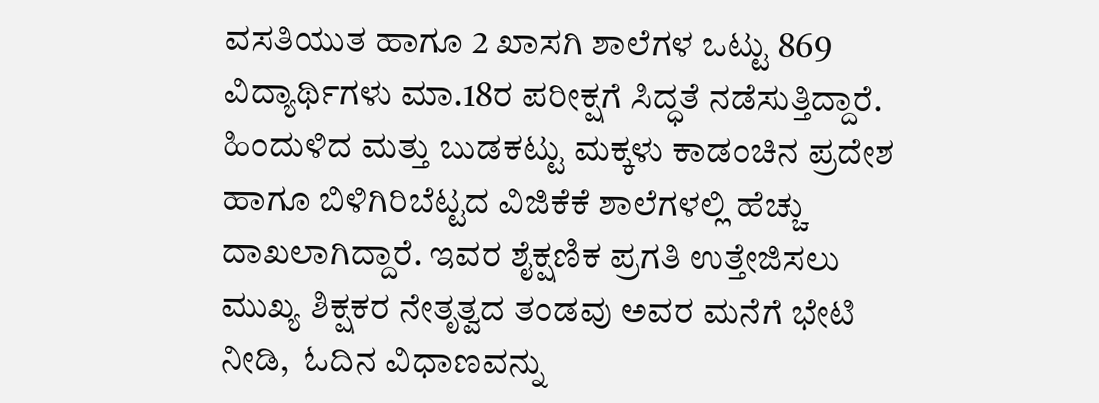ವಸತಿಯುತ ಹಾಗೂ 2 ಖಾಸಗಿ ಶಾಲೆಗಳ ಒಟ್ಟು 869 ವಿದ್ಯಾರ್ಥಿಗಳು ಮಾ.18ರ ಪರೀಕ್ಷಗೆ ಸಿದ್ಧತೆ ನಡೆಸುತ್ತಿದ್ದಾರೆ. ಹಿಂದುಳಿದ ಮತ್ತು ಬುಡಕಟ್ಟು ಮಕ್ಕಳು ಕಾಡಂಚಿನ ಪ್ರದೇಶ ಹಾಗೂ ಬಿಳಿಗಿರಿಬೆಟ್ಟದ ವಿಜಿಕೆಕೆ ಶಾಲೆಗಳಲ್ಲಿ ಹೆಚ್ಚು ದಾಖಲಾಗಿದ್ದಾರೆ. ಇವರ ಶೈಕ್ಷಣಿಕ ಪ್ರಗತಿ ಉತ್ತೇಜಿಸಲು ಮುಖ್ಯ ಶಿಕ್ಷಕರ ನೇತೃತ್ವದ ತಂಡವು ಅವರ ಮನೆಗೆ ಭೇಟಿ ನೀಡಿ,  ಓದಿನ ವಿಧಾಣವನ್ನು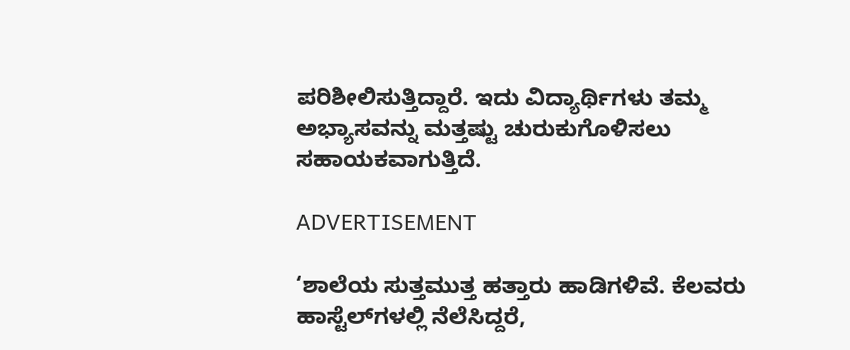ಪರಿಶೀಲಿಸುತ್ತಿದ್ದಾರೆ. ಇದು ವಿದ್ಯಾರ್ಥಿಗಳು ತಮ್ಮ ಅಭ್ಯಾಸವನ್ನು ಮತ್ತಷ್ಟು ಚುರುಕುಗೊಳಿಸಲು ಸಹಾಯಕವಾಗುತ್ತಿದೆ.

ADVERTISEMENT

‘ಶಾಲೆಯ ಸುತ್ತಮುತ್ತ ಹತ್ತಾರು ಹಾಡಿಗಳಿವೆ. ಕೆಲವರು ಹಾಸ್ಟೆಲ್‌ಗಳಲ್ಲಿ ನೆಲೆಸಿದ್ದರೆ,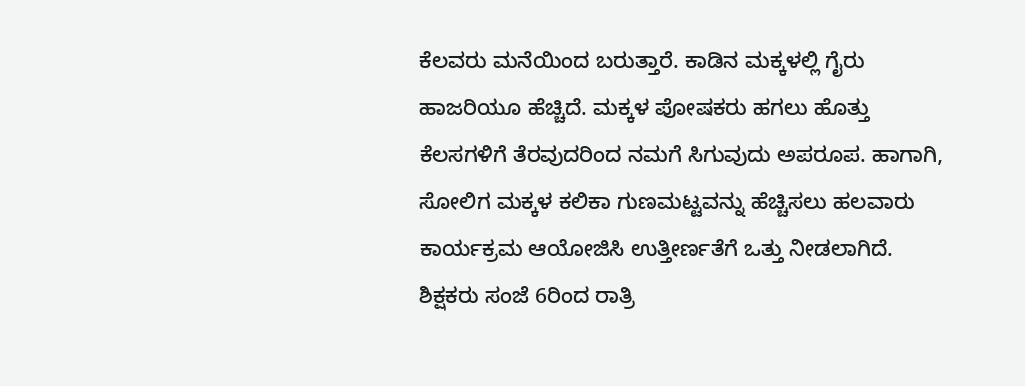ಕೆಲವರು ಮನೆಯಿಂದ ಬರುತ್ತಾರೆ. ಕಾಡಿನ ಮಕ್ಕಳಲ್ಲಿ ಗೈರು ಹಾಜರಿಯೂ ಹೆಚ್ಚಿದೆ. ಮಕ್ಕಳ ಪೋಷಕರು ಹಗಲು ಹೊತ್ತು  ಕೆಲಸಗಳಿಗೆ ತೆರವುದರಿಂದ ನಮಗೆ ಸಿಗುವುದು ಅಪರೂಪ. ಹಾಗಾಗಿ, ಸೋಲಿಗ ಮಕ್ಕಳ ಕಲಿಕಾ ಗುಣಮಟ್ಟವನ್ನು ಹೆಚ್ಚಿಸಲು ಹಲವಾರು ಕಾರ್ಯಕ್ರಮ ಆಯೋಜಿಸಿ ಉತ್ತೀರ್ಣತೆಗೆ ಒತ್ತು ನೀಡಲಾಗಿದೆ. ಶಿಕ್ಷಕರು ಸಂಜೆ 6ರಿಂದ ರಾತ್ರಿ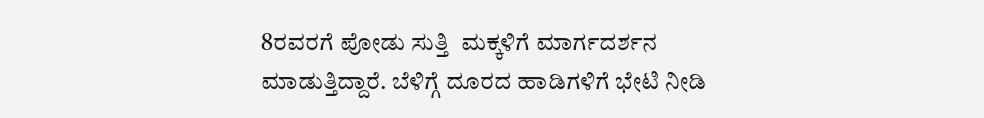8ರವರಗೆ ಪೋಡು ಸುತ್ತಿ  ಮಕ್ಕಳಿಗೆ ಮಾರ್ಗದರ್ಶನ ಮಾಡುತ್ತಿದ್ದಾರೆ. ಬೆಳಿಗ್ಗೆ ದೂರದ ಹಾಡಿಗಳಿಗೆ ಭೇಟಿ ನೀಡಿ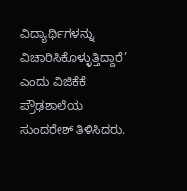ವಿದ್ಯಾರ್ಥಿಗಳನ್ನು ವಿಚಾರಿಸಿಕೊಳ್ಳುತ್ತಿದ್ದಾರೆ’ ಎಂದು ವಿಜಿಕೆಕೆ ಪ್ರೌಢಶಾಲೆಯ ಸುಂದರೇಶ್ ತಿಳಿಸಿದರು.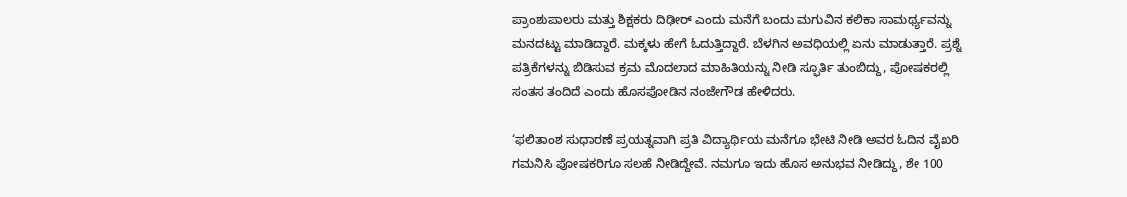ಪ್ರಾಂಶುಪಾಲರು ಮತ್ತು ಶಿಕ್ಷಕರು ದಿಢೀರ್ ಎಂದು ಮನೆಗೆ ಬಂದು ಮಗುವಿನ ಕಲಿಕಾ ಸಾಮರ್ಥ್ಯವನ್ನು ಮನದಟ್ಟು ಮಾಡಿದ್ದಾರೆ. ಮಕ್ಕಳು ಹೇಗೆ ಓದುತ್ತಿದ್ದಾರೆ. ಬೆಳಗಿನ ಅವಧಿಯಲ್ಲಿ ಏನು ಮಾಡುತ್ತಾರೆ. ಪ್ರಶ್ನೆ ಪತ್ರಿಕೆಗಳನ್ನು ಬಿಡಿಸುವ ಕ್ರಮ ಮೊದಲಾದ ಮಾಹಿತಿಯನ್ನು ನೀಡಿ ಸ್ಫೂರ್ತಿ ತುಂಬಿದ್ದು, ಪೋಷಕರಲ್ಲಿ ಸಂತಸ ತಂದಿದೆ ಎಂದು ಹೊಸಪೋಡಿನ ನಂಜೇಗೌಡ ಹೇಳಿದರು.

‘ಫಲಿತಾಂಶ ಸುಧಾರಣೆ ಪ್ರಯತ್ನವಾಗಿ ಪ್ರತಿ ವಿದ್ಯಾರ್ಥಿಯ ಮನೆಗೂ ಭೇಟಿ ನೀಡಿ ಅವರ ಓದಿನ ವೈಖರಿ ಗಮನಿಸಿ ಪೋಷಕರಿಗೂ ಸಲಹೆ ನೀಡಿದ್ದೇವೆ. ನಮಗೂ ಇದು ಹೊಸ ಅನುಭವ ನೀಡಿದ್ದು, ಶೇ 100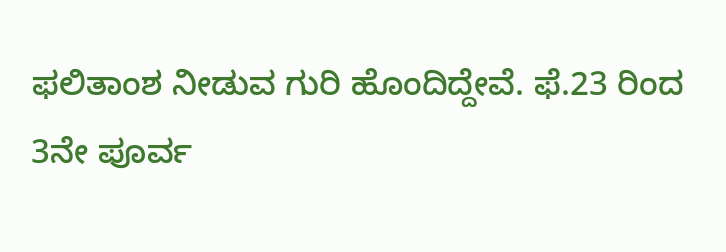ಫಲಿತಾಂಶ ನೀಡುವ ಗುರಿ ಹೊಂದಿದ್ದೇವೆ. ಫೆ.23 ರಿಂದ 3ನೇ ಪೂರ್ವ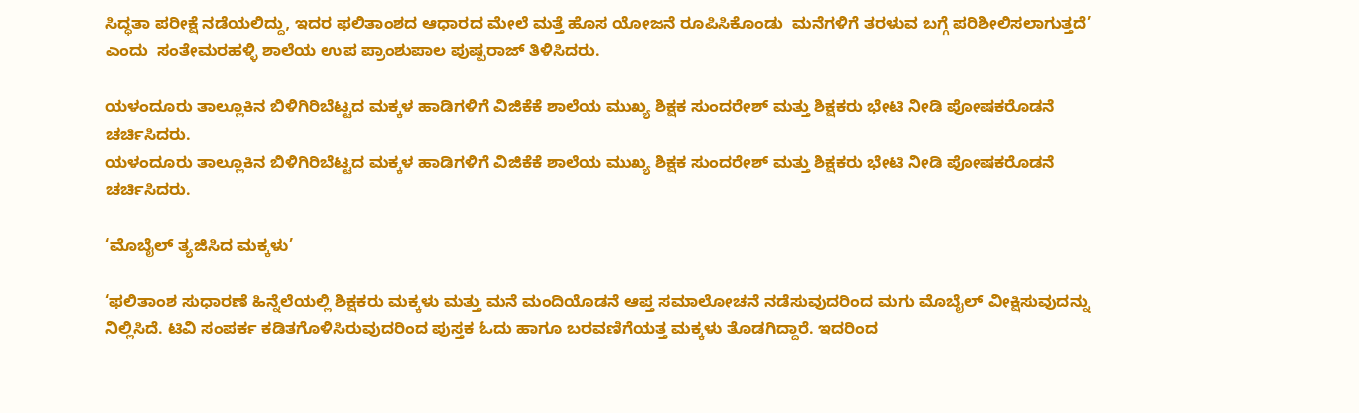ಸಿದ್ಧತಾ ಪರೀಕ್ಷೆ ನಡೆಯಲಿದ್ದು, ಇದರ ಫಲಿತಾಂಶದ ಆಧಾರದ ಮೇಲೆ ಮತ್ತೆ ಹೊಸ ಯೋಜನೆ ರೂಪಿಸಿಕೊಂಡು  ಮನೆಗಳಿಗೆ ತರಳುವ ಬಗ್ಗೆ ಪರಿಶೀಲಿಸಲಾಗುತ್ತದೆ’ ಎಂದು  ಸಂತೇಮರಹಳ್ಳಿ ಶಾಲೆಯ ಉಪ ಪ್ರಾಂಶುಪಾಲ ಪುಷ್ಪರಾಜ್ ತಿಳಿಸಿದರು.

ಯಳಂದೂರು ತಾಲ್ಲೂಕಿನ ಬಿಳಿಗಿರಿಬೆಟ್ಟದ ಮಕ್ಕಳ ಹಾಡಿಗಳಿಗೆ ವಿಜಿಕೆಕೆ ಶಾಲೆಯ ಮುಖ್ಯ ಶಿಕ್ಷಕ ಸುಂದರೇಶ್ ಮತ್ತು ಶಿಕ್ಷಕರು ಭೇಟಿ ನೀಡಿ ಪೋಷಕರೊಡನೆ ಚರ್ಚಿಸಿದರು.
ಯಳಂದೂರು ತಾಲ್ಲೂಕಿನ ಬಿಳಿಗಿರಿಬೆಟ್ಟದ ಮಕ್ಕಳ ಹಾಡಿಗಳಿಗೆ ವಿಜಿಕೆಕೆ ಶಾಲೆಯ ಮುಖ್ಯ ಶಿಕ್ಷಕ ಸುಂದರೇಶ್ ಮತ್ತು ಶಿಕ್ಷಕರು ಭೇಟಿ ನೀಡಿ ಪೋಷಕರೊಡನೆ ಚರ್ಚಿಸಿದರು.

‘ಮೊಬೈಲ್ ತ್ಯಜಿಸಿದ ಮಕ್ಕಳು’

‘ಫಲಿತಾಂಶ ಸುಧಾರಣೆ ಹಿನ್ನೆಲೆಯಲ್ಲಿ ಶಿಕ್ಷಕರು ಮಕ್ಕಳು ಮತ್ತು ಮನೆ ಮಂದಿಯೊಡನೆ ಆಪ್ತ ಸಮಾಲೋಚನೆ ನಡೆಸುವುದರಿಂದ ಮಗು ಮೊಬೈಲ್ ವೀಕ್ಷಿಸುವುದನ್ನು ನಿಲ್ಲಿಸಿದೆ. ಟಿವಿ ಸಂಪರ್ಕ ಕಡಿತಗೊಳಿಸಿರುವುದರಿಂದ ಪುಸ್ತಕ ಓದು ಹಾಗೂ ಬರವಣಿಗೆಯತ್ತ ಮಕ್ಕಳು ತೊಡಗಿದ್ದಾರೆ. ಇದರಿಂದ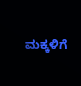ಮಕ್ಕಳಿಗೆ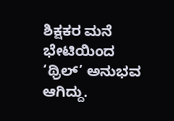ಶಿಕ್ಷಕರ ಮನೆ ಭೇಟಿಯಿಂದ ‘ಥ್ರಿಲ್’ ಅನುಭವ ಆಗಿದ್ದು.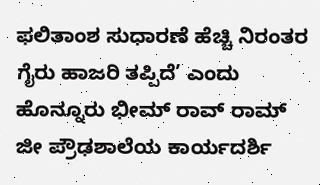ಫಲಿತಾಂಶ ಸುಧಾರಣೆ ಹೆಚ್ಚಿ ನಿರಂತರ ಗೈರು ಹಾಜರಿ ತಪ್ಪಿದೆ’ ಎಂದು  ಹೊನ್ನೂರು ಭೀಮ್ ರಾವ್ ರಾಮ್ ಜೀ ಪ್ರೌಢಶಾಲೆಯ ಕಾರ್ಯದರ್ಶಿ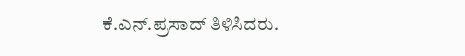ಕೆ.ಎನ್.ಪ್ರಸಾದ್ ತಿಳಿಸಿದರು.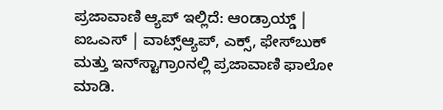ಪ್ರಜಾವಾಣಿ ಆ್ಯಪ್ ಇಲ್ಲಿದೆ: ಆಂಡ್ರಾಯ್ಡ್ | ಐಒಎಸ್ | ವಾಟ್ಸ್ಆ್ಯಪ್, ಎಕ್ಸ್, ಫೇಸ್‌ಬುಕ್ ಮತ್ತು ಇನ್‌ಸ್ಟಾಗ್ರಾಂನಲ್ಲಿ ಪ್ರಜಾವಾಣಿ ಫಾಲೋ ಮಾಡಿ.